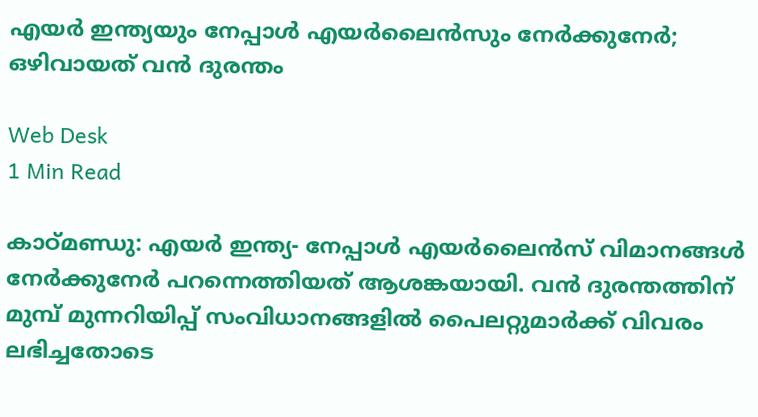എയര്‍ ഇന്ത്യയും നേപ്പാള്‍ എയര്‍ലൈന്‍സും നേര്‍ക്കുനേര്‍; ഒഴിവായത് വന്‍ ദുരന്തം

Web Desk
1 Min Read

കാഠ്മണ്ഡു: എയര്‍ ഇന്ത്യ- നേപ്പാള്‍ എയര്‍ലൈന്‍സ് വിമാനങ്ങള്‍ നേര്‍ക്കുനേര്‍ പറന്നെത്തിയത് ആശങ്കയായി. വന്‍ ദുരന്തത്തിന് മുമ്പ് മുന്നറിയിപ്പ് സംവിധാനങ്ങളില്‍ പൈലറ്റുമാര്‍ക്ക് വിവരം ലഭിച്ചതോടെ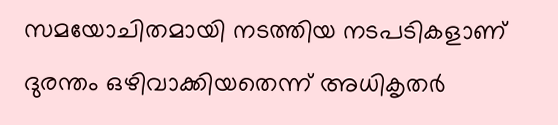സമയോചിതമായി നടത്തിയ നടപടികളാണ് ദുരന്തം ഒഴിവാക്കിയതെന്ന് അധികൃതര്‍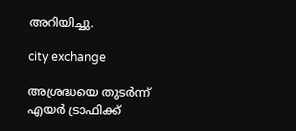അറിയിച്ചു.

city exchange

അശ്രദ്ധയെ തുടര്‍ന്ന് എയര്‍ ട്രാഫിക്ക്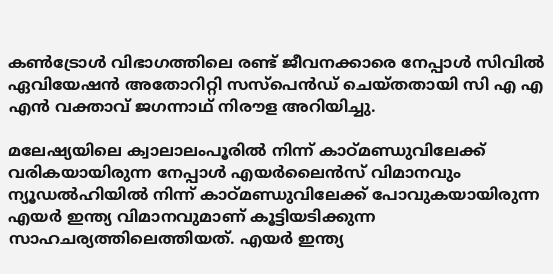കണ്‍ട്രോള്‍ വിഭാഗത്തിലെ രണ്ട് ജീവനക്കാരെ നേപ്പാള്‍ സിവില്‍ ഏവിയേഷന്‍ അതോറിറ്റി സസ്പെന്‍ഡ് ചെയ്തതായി സി എ എ എന്‍ വക്താവ് ജഗന്നാഥ് നിരൗള അറിയിച്ചു.

മലേഷ്യയിലെ ക്വാലാലംപൂരില്‍ നിന്ന് കാഠ്മണ്ഡുവിലേക്ക് വരികയായിരുന്ന നേപ്പാള്‍ എയര്‍ലൈന്‍സ് വിമാനവും ന്യൂഡല്‍ഹിയില്‍ നിന്ന് കാഠ്മണ്ഡുവിലേക്ക് പോവുകയായിരുന്ന എയര്‍ ഇന്ത്യ വിമാനവുമാണ് കൂട്ടിയടിക്കുന്ന സാഹചര്യത്തിലെത്തിയത്. എയര്‍ ഇന്ത്യ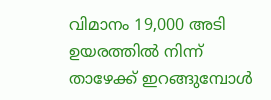വിമാനം 19,000 അടി ഉയരത്തില്‍ നിന്ന് താഴേക്ക് ഇറങ്ങുമ്പോള്‍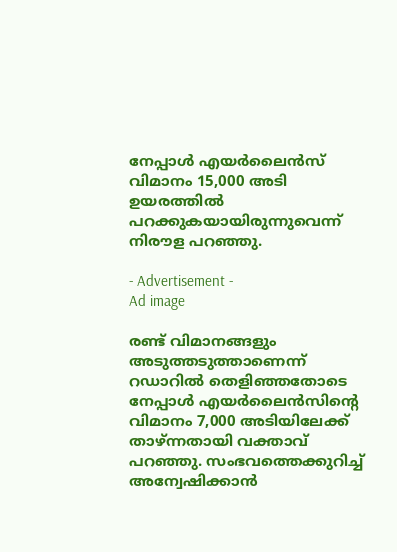നേപ്പാള്‍ എയര്‍ലൈന്‍സ് വിമാനം 15,000 അടി ഉയരത്തില്‍ പറക്കുകയായിരുന്നുവെന്ന് നിരൗള പറഞ്ഞു.

- Advertisement -
Ad image

രണ്ട് വിമാനങ്ങളും അടുത്തടുത്താണെന്ന് റഡാറില്‍ തെളിഞ്ഞതോടെ നേപ്പാള്‍ എയര്‍ലൈന്‍സിന്റെ വിമാനം 7,000 അടിയിലേക്ക് താഴ്ന്നതായി വക്താവ് പറഞ്ഞു. സംഭവത്തെക്കുറിച്ച് അന്വേഷിക്കാന്‍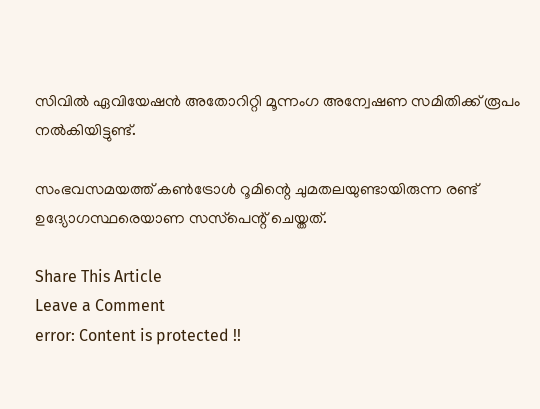സിവില്‍ ഏവിയേഷന്‍ അതോറിറ്റി മൂന്നംഗ അന്വേഷണ സമിതിക്ക് രൂപം നല്‍കിയിട്ടുണ്ട്.

സംഭവസമയത്ത് കണ്‍ട്രോള്‍ റൂമിന്റെ ചുമതലയുണ്ടായിരുന്ന രണ്ട് ഉദ്യോഗസ്ഥരെയാണ സസ്‌പെന്റ് ചെയ്തത്.

Share This Article
Leave a Comment
error: Content is protected !!